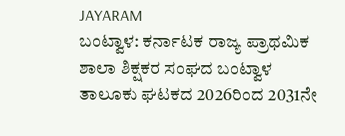JAYARAM
ಬಂಟ್ವಾಳ: ಕರ್ನಾಟಕ ರಾಜ್ಯ ಪ್ರಾಥಮಿಕ ಶಾಲಾ ಶಿಕ್ಷಕರ ಸಂಘದ ಬಂಟ್ವಾಳ ತಾಲೂಕು ಘಟಕದ 2026ರಿಂದ 2031ನೇ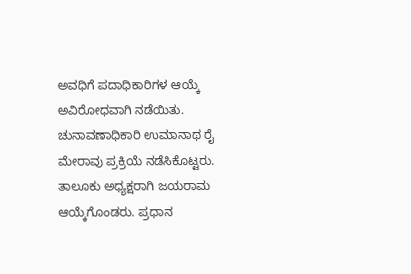ಅವಧಿಗೆ ಪದಾಧಿಕಾರಿಗಳ ಆಯ್ಕೆ ಅವಿರೋಧವಾಗಿ ನಡೆಯಿತು. ಚುನಾವಣಾಧಿಕಾರಿ ಉಮಾನಾಥ ರೈ ಮೇರಾವು ಪ್ರಕ್ರಿಯೆ ನಡೆಸಿಕೊಟ್ಟರು. ತಾಲೂಕು ಅಧ್ಯಕ್ಷರಾಗಿ ಜಯರಾಮ ಆಯ್ಕೆಗೊಂಡರು. ಪ್ರಧಾನ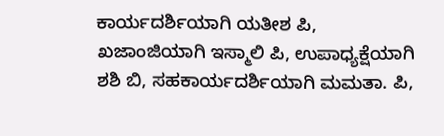ಕಾರ್ಯದರ್ಶಿಯಾಗಿ ಯತೀಶ ಪಿ, ಖಜಾಂಜಿಯಾಗಿ ಇಸ್ಮಾಲಿ ಪಿ, ಉಪಾಧ್ಯಕ್ಷೆಯಾಗಿ ಶಶಿ ಬಿ, ಸಹಕಾರ್ಯದರ್ಶಿಯಾಗಿ ಮಮತಾ. ಪಿ,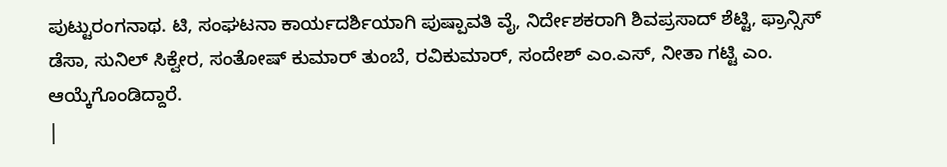ಪುಟ್ಟುರಂಗನಾಥ. ಟಿ, ಸಂಘಟನಾ ಕಾರ್ಯದರ್ಶಿಯಾಗಿ ಪುಷ್ಪಾವತಿ ವೈ, ನಿರ್ದೇಶಕರಾಗಿ ಶಿವಪ್ರಸಾದ್ ಶೆಟ್ಟಿ, ಫ್ರಾನ್ಸಿಸ್ ಡೆಸಾ, ಸುನಿಲ್ ಸಿಕ್ವೇರ, ಸಂತೋಷ್ ಕುಮಾರ್ ತುಂಬೆ, ರವಿಕುಮಾರ್, ಸಂದೇಶ್ ಎಂ.ಎಸ್, ನೀತಾ ಗಟ್ಟಿ ಎಂ. ಆಯ್ಕೆಗೊಂಡಿದ್ದಾರೆ.
|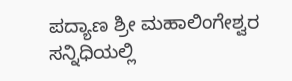ಪದ್ಯಾಣ ಶ್ರೀ ಮಹಾಲಿಂಗೇಶ್ವರ ಸನ್ನಿಧಿಯಲ್ಲಿ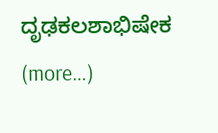ದೃಢಕಲಶಾಭಿಷೇಕ (more…)